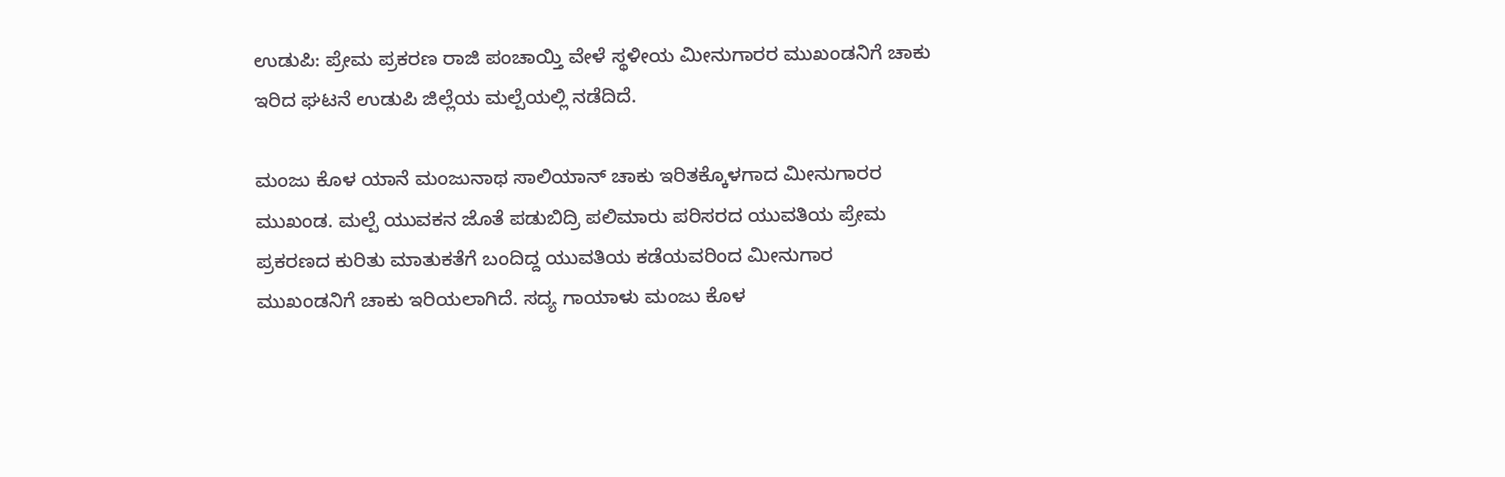ಉಡುಪಿ: ಪ್ರೇಮ ಪ್ರಕರಣ ರಾಜಿ ಪಂಚಾಯ್ತಿ ವೇಳೆ ಸ್ಥಳೀಯ ಮೀನುಗಾರರ ಮುಖಂಡನಿಗೆ ಚಾಕು ಇರಿದ ಘಟನೆ ಉಡುಪಿ ಜಿಲ್ಲೆಯ ಮಲ್ಪೆಯಲ್ಲಿ ನಡೆದಿದೆ.

ಮಂಜು ಕೊಳ ಯಾನೆ ಮಂಜುನಾಥ ಸಾಲಿಯಾನ್ ಚಾಕು ಇರಿತಕ್ಕೊಳಗಾದ ಮೀನುಗಾರರ ಮುಖಂಡ. ಮಲ್ಪೆ ಯುವಕನ ಜೊತೆ ಪಡುಬಿದ್ರಿ ಪಲಿಮಾರು ಪರಿಸರದ ಯುವತಿಯ ಪ್ರೇಮ ಪ್ರಕರಣದ ಕುರಿತು ಮಾತುಕತೆಗೆ ಬಂದಿದ್ದ ಯುವತಿಯ ಕಡೆಯವರಿಂದ ಮೀನುಗಾರ ಮುಖಂಡನಿಗೆ ಚಾಕು ಇರಿಯಲಾಗಿದೆ. ಸದ್ಯ ಗಾಯಾಳು ಮಂಜು ಕೊಳ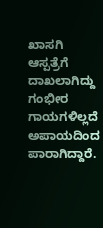ಖಾಸಗಿ ಆಸ್ಪತ್ರೆಗೆ ದಾಖಲಾಗಿದ್ದು ಗಂಭೀರ ಗಾಯಗಳಿಲ್ಲದೆ ಅಪಾಯದಿಂದ ಪಾರಾಗಿದ್ದಾರೆ.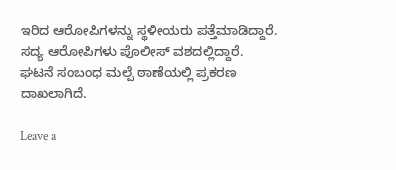ಇರಿದ ಆರೋಪಿಗಳನ್ನು ಸ್ಥಳೀಯರು ಪತ್ತೆಮಾಡಿದ್ದಾರೆ. ಸದ್ಯ ಆರೋಪಿಗಳು ಪೊಲೀಸ್ ವಶದಲ್ಲಿದ್ದಾರೆ. ಘಟನೆ ಸಂಬಂಧ ಮಲ್ಪೆ ಠಾಣೆಯಲ್ಲಿ ಪ್ರಕರಣ ದಾಖಲಾಗಿದೆ.

Leave a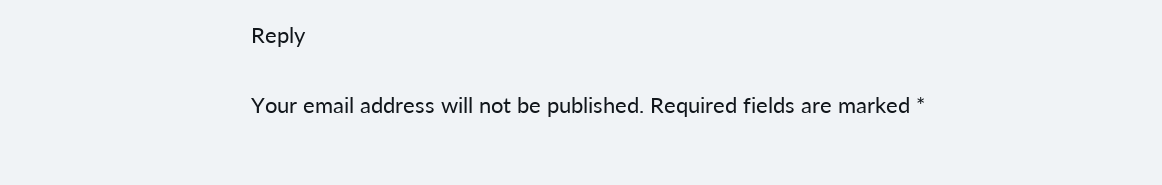Reply

Your email address will not be published. Required fields are marked *